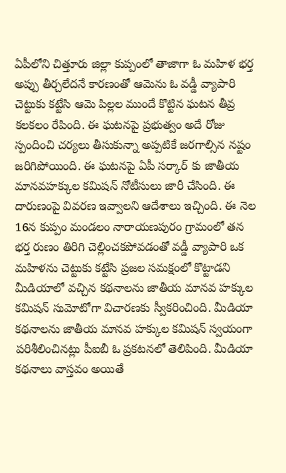ఏపీలోని చిత్తూరు జిల్లా కుప్పంలో తాజాగా ఓ మహిళ భర్త అప్పు తీర్చలేదనే కారణంతో ఆమెను ఓ వడ్డీ వ్యాపారి చెట్టుకు కట్టేసి ఆమె పిల్లల ముందే కొట్టిన ఘటన తీవ్ర కలకలం రేపింది. ఈ ఘటనపై ప్రభుత్వం అదే రోజు స్పందించి చర్యలు తీసుకున్నా అప్పటికే జరగాల్సిన నష్టం జరిగిపోయింది. ఈ ఘటనపై ఏపీ సర్కార్ కు జాతీయ మానవహక్కుల కమిషన్ నోటీసులు జారీ చేసింది. ఈ దారుణంపై వివరణ ఇవ్వాలని ఆదేశాలు ఇచ్చింది. ఈ నెల 16న కుప్పం మండలం నారాయణపురం గ్రామంలో తన భర్త రుణం తిరిగి చెల్లించకపోవడంతో వడ్డీ వ్యాపారి ఒక మహిళను చెట్టుకు కట్టేసి ప్రజల సమక్షంలో కొట్టాడని మీడియాలో వచ్చిన కథనాలను జాతీయ మానవ హక్కుల కమిషన్ సుమోటోగా విచారణకు స్వీకరించింది. మీడియా కథనాలను జాతీయ మానవ హక్కుల కమిషన్ స్వయంగా పరిశీలించినట్లు పీఐబీ ఓ ప్రకటనలో తెలిపింది. మీడియా కథనాలు వాస్తవం అయితే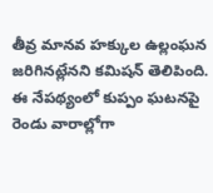తీవ్ర మానవ హక్కుల ఉల్లంఘన జరిగినట్లేనని కమిషన్ తెలిపింది. ఈ నేపథ్యంలో కుప్పం ఘటనపై రెండు వారాల్లోగా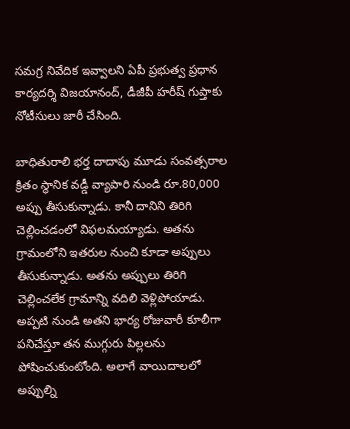సమగ్ర నివేదిక ఇవ్వాలని ఏపీ ప్రభుత్వ ప్రధాన కార్యదర్శి విజయానంద్, డీజీపీ హరీష్ గుప్తాకు నోటీసులు జారీ చేసింది.

బాధితురాలి భర్త దాదాపు మూడు సంవత్సరాల క్రితం స్థానిక వడ్డీ వ్యాపారి నుండి రూ.80,000 అప్పు తీసుకున్నాడు. కానీ దానిని తిరిగి చెల్లించడంలో విఫలమయ్యాడు. అతను గ్రామంలోని ఇతరుల నుంచి కూడా అప్పులు తీసుకున్నాడు. అతను అప్పులు తిరిగి చెల్లించలేక గ్రామాన్ని వదిలి వెళ్లిపోయాడు. అప్పటి నుండి అతని భార్య రోజువారీ కూలీగా పనిచేస్తూ తన ముగ్గురు పిల్లలను పోషించుకుంటోంది. అలాగే వాయిదాలలో అప్పుల్ని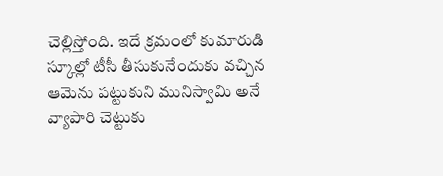చెల్లిస్తోంది. ఇదే క్రమంలో కుమారుడి స్కూల్లో టీసీ తీసుకునేందుకు వచ్చిన ఆమెను పట్టుకుని మునిస్వామి అనే వ్యాపారి చెట్టుకు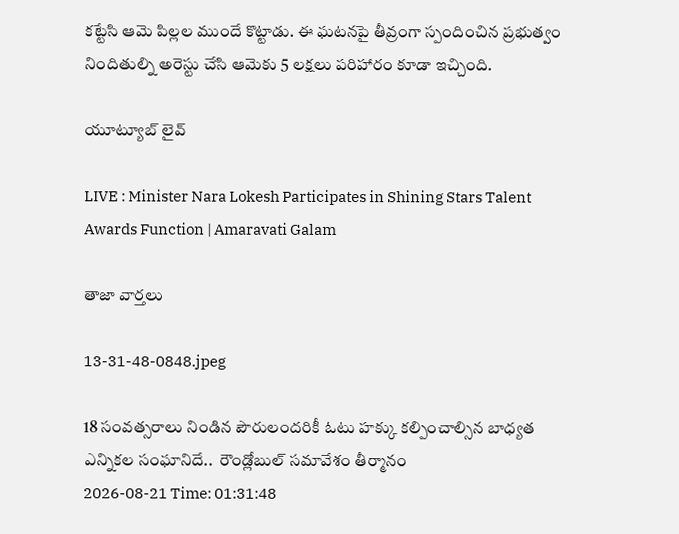కట్టేసి ఆమె పిల్లల ముందే కొట్టాడు. ఈ ఘటనపై తీవ్రంగా స్పందించిన ప్రభుత్వం నిందితుల్ని అరెస్టు చేసి ఆమెకు 5 లక్షలు పరిహారం కూడా ఇచ్చింది.

యూట్యూబ్ లైవ్

LIVE : Minister Nara Lokesh Participates in Shining Stars Talent Awards Function | Amaravati Galam

తాజా వార్తలు

13-31-48-0848.jpeg

18 సంవత్సరాలు నిండిన పౌరులందరికీ ఓటు హక్కు కల్పించాల్సిన బాధ్యత ఎన్నికల సంఘానిదే..  రౌండ్లోబుల్ సమావేశం తీర్మానం
2026-08-21 Time: 01:31:48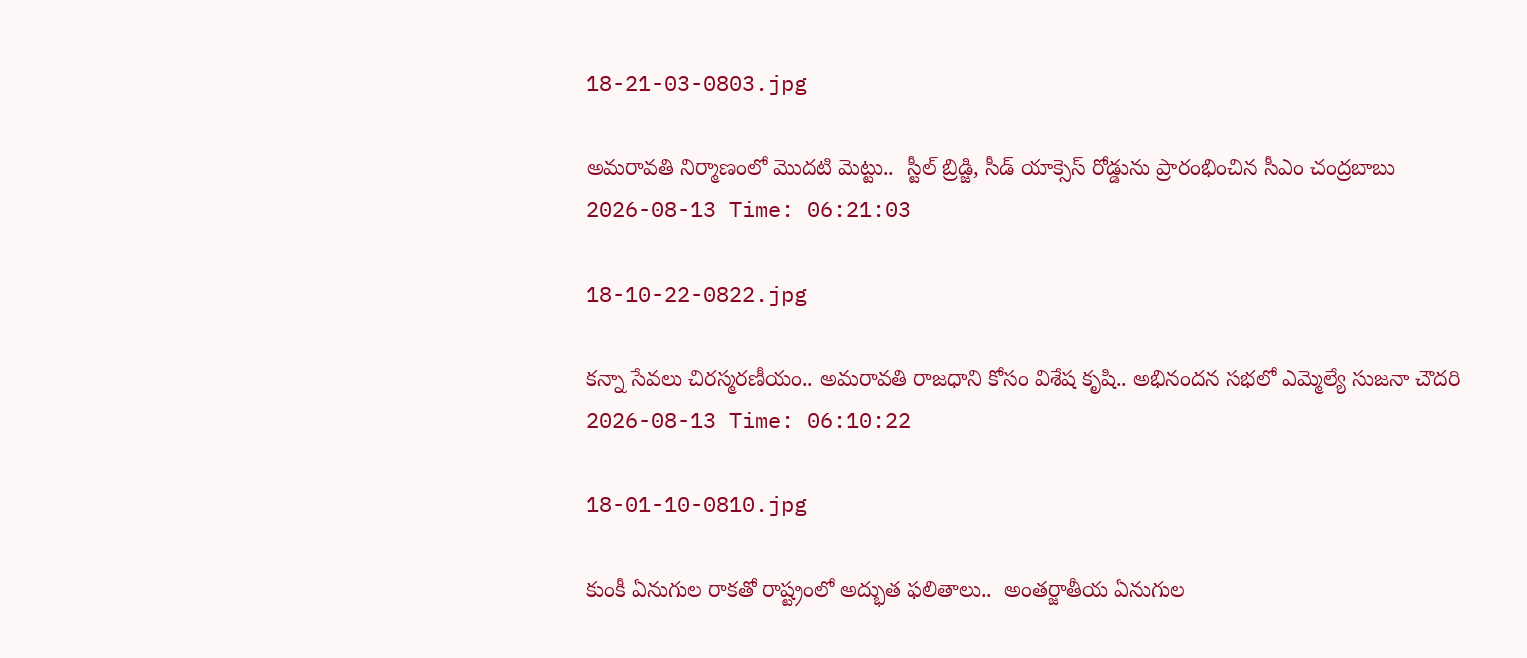18-21-03-0803.jpg

అమరావతి నిర్మాణంలో మొదటి మెట్టు..  స్టీల్ బ్రిడ్జి, సీడ్ యాక్సెస్ రోడ్డును ప్రారంభించిన సీఎం చంద్రబాబు
2026-08-13 Time: 06:21:03

18-10-22-0822.jpg

కన్నా సేవలు చిరస్మరణీయం.. అమరావతి రాజధాని కోసం విశేష కృషి.. అభినందన సభలో ఎమ్మెల్యే సుజనా చౌదరి
2026-08-13 Time: 06:10:22

18-01-10-0810.jpg

కుంకీ ఏనుగుల రాకతో రాష్ట్రంలో అద్భుత ఫలితాలు..  అంతర్జాతీయ ఏనుగుల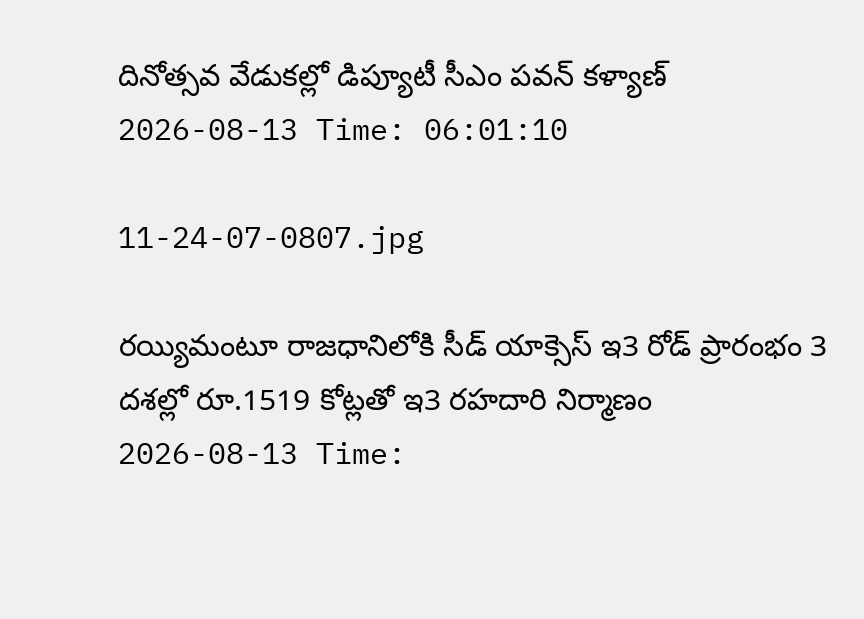దినోత్సవ వేడుకల్లో డిప్యూటీ సీఎం పవన్ కళ్యాణ్
2026-08-13 Time: 06:01:10

11-24-07-0807.jpg

రయ్యిమంటూ రాజధానిలోకి సీడ్‌ యాక్సెస్‌ ఇ3 రోడ్‌ ప్రారంభం 3 దశల్లో రూ.1519 కోట్లతో ఇ3 రహదారి నిర్మాణం
2026-08-13 Time: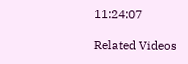11:24:07

Related Videos